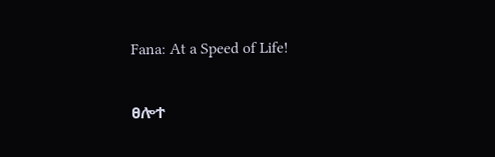Fana: At a Speed of Life!

ፀሎተ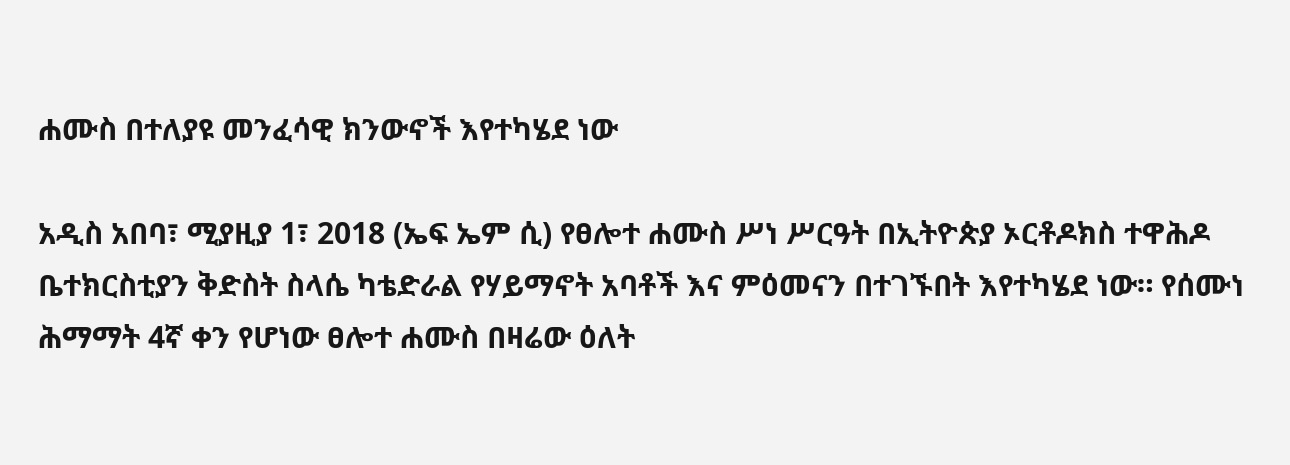ሐሙስ በተለያዩ መንፈሳዊ ክንውኖች እየተካሄደ ነው

አዲስ አበባ፣ ሚያዚያ 1፣ 2018 (ኤፍ ኤም ሲ) የፀሎተ ሐሙስ ሥነ ሥርዓት በኢትዮጵያ ኦርቶዶክስ ተዋሕዶ ቤተክርስቲያን ቅድስት ስላሴ ካቴድራል የሃይማኖት አባቶች እና ምዕመናን በተገኙበት እየተካሄደ ነው። የሰሙነ ሕማማት 4ኛ ቀን የሆነው ፀሎተ ሐሙስ በዛሬው ዕለት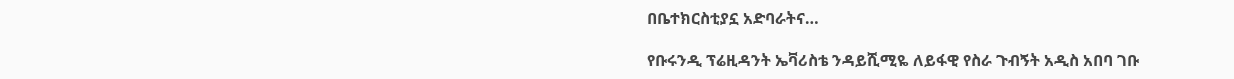በቤተክርስቲያኗ አድባራትና…

የቡሩንዲ ፕሬዚዳንት ኤቫሪስቴ ንዳይሺሚዬ ለይፋዊ የስራ ጉብኝት አዲስ አበባ ገቡ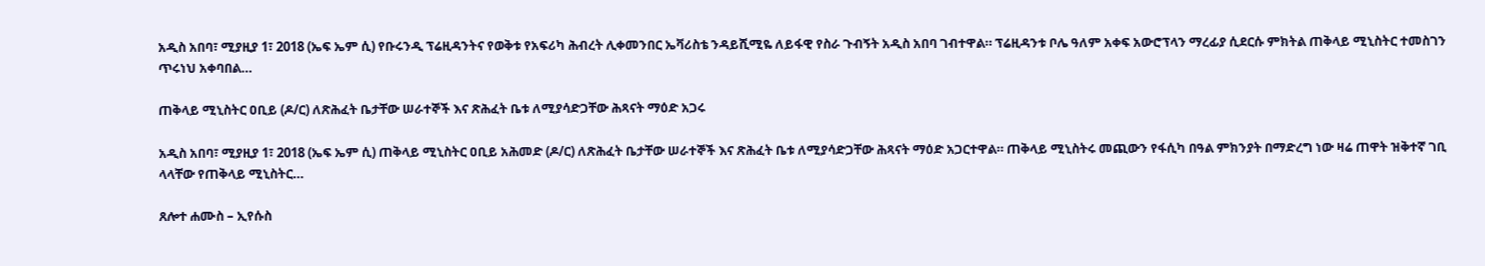አዲስ አበባ፣ ሚያዚያ 1፣ 2018 (ኤፍ ኤም ሲ) የቡሩንዲ ፕሬዚዳንትና የወቅቱ የአፍሪካ ሕብረት ሊቀመንበር ኤቫሪስቴ ንዳይሺሚዬ ለይፋዊ የስራ ጉብኝት አዲስ አበባ ገብተዋል። ፕሬዚዳንቱ ቦሌ ዓለም አቀፍ አውሮፕላን ማረፊያ ሲደርሱ ምክትል ጠቅላይ ሚኒስትር ተመስገን ጥሩነህ አቀባበል…

ጠቅላይ ሚኒስትር ዐቢይ (ዶ/ር) ለጽሕፈት ቤታቸው ሠራተኞች እና ጽሕፈት ቤቱ ለሚያሳድጋቸው ሕጻናት ማዕድ አጋሩ

አዲስ አበባ፣ ሚያዚያ 1፣ 2018 (ኤፍ ኤም ሲ) ጠቅላይ ሚኒስትር ዐቢይ አሕመድ (ዶ/ር) ለጽሕፈት ቤታቸው ሠራተኞች እና ጽሕፈት ቤቱ ለሚያሳድጋቸው ሕጻናት ማዕድ አጋርተዋል። ጠቅላይ ሚኒስትሩ መጪውን የፋሲካ በዓል ምክንያት በማድረግ ነው ዛሬ ጠዋት ዝቅተኛ ገቢ ላላቸው የጠቅላይ ሚኒስትር…

ጸሎተ ሐሙስ – ኢየሱስ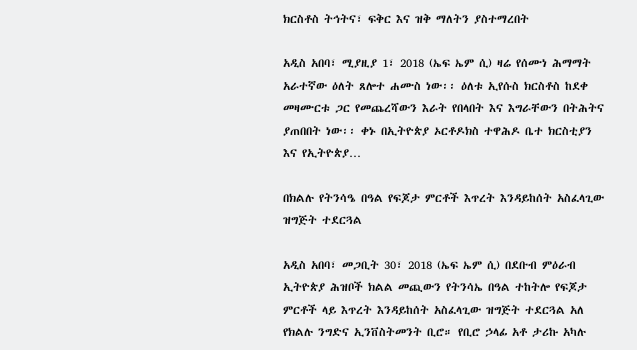ክርስቶስ ትኅትና፣ ፍቅር እና ዝቅ ማለትን ያስተማረበት

አዲስ አበባ፣ ሚያዚያ 1፣ 2018 (ኤፍ ኤም ሲ) ዛሬ የሰሙነ ሕማማት አራተኛው ዕለት ጸሎተ ሐሙስ ነው፡፡ ዕለቱ ኢየሱስ ክርስቶስ ከደቀ መዛሙርቱ ጋር የመጨረሻውን እራት የበላበት እና እግራቸውን በትሕትና ያጠበበት ነው፡፡ ቀኑ በኢትዮጵያ ኦርቶዶክስ ተዋሕዶ ቤተ ክርስቲያን እና የኢትዮጵያ…

በክልሉ የትንሳዔ በዓል የፍጆታ ምርቶች እጥረት እንዳይከሰት አስፈላጊው ዝግጅት ተደርጓል

አዲስ አበባ፣ መጋቢት 30፣ 2018 (ኤፍ ኤም ሲ) በደቡብ ምዕራብ ኢትዮጵያ ሕዝቦች ክልል መጪውን የትንሳኤ በዓል ተከትሎ የፍጆታ ምርቶች ላይ እጥረት እንዳይከሰት አስፈላጊው ዝግጅት ተደርጓል አለ የክልሉ ንግድና ኢንቨስትመንት ቢሮ። የቢሮ ኃላፊ አቶ ታሪኩ አካሉ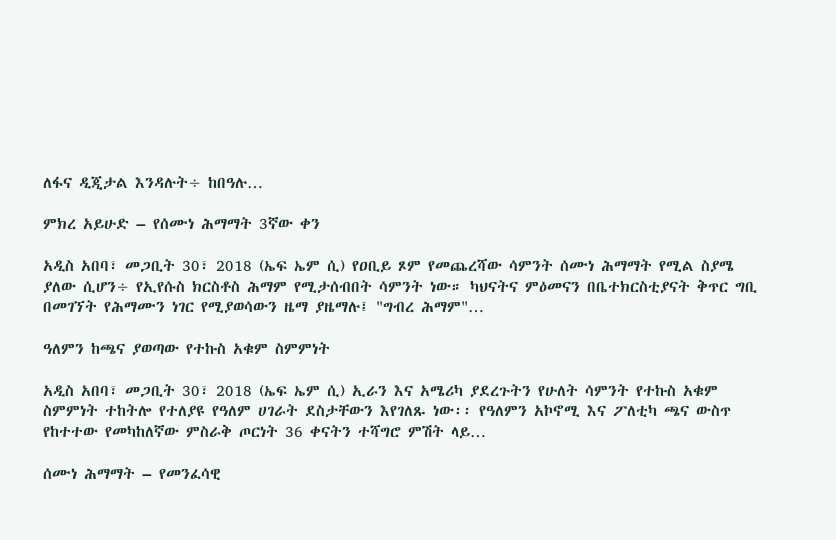ለፋና ዲጂታል እንዳሉት÷ ከበዓሉ…

ምክረ አይሁድ – የሰሙነ ሕማማት 3ኛው ቀን

አዲስ አበባ፣ መጋቢት 30፣ 2018 (ኤፍ ኤም ሲ) የዐቢይ ጾም የመጨረሻው ሳምንት ሰሙነ ሕማማት የሚል ስያሜ ያለው ሲሆን÷ የኢየሱስ ክርስቶስ ሕማም የሚታሰብበት ሳምንት ነው። ካህናትና ምዕመናን በቤተክርስቲያናት ቅጥር ግቢ በመገኘት የሕማሙን ነገር የሚያወሳውን ዜማ ያዜማሉ፤ "ግብረ ሕማም"…

ዓለምን ከጫና ያወጣው የተኩስ አቁም ስምምነት

አዲስ አበባ፣ መጋቢት 30፣ 2018 (ኤፍ ኤም ሲ) ኢራን እና አሜሪካ ያደረጉትን የሁለት ሳምንት የተኩስ አቁም ስምምነት ተከትሎ የተለያዩ የዓለም ሀገራት ደስታቸውን እየገለጹ ነው፡፡ የዓለምን አኮኖሚ እና ፖለቲካ ጫና ውስጥ የከተተው የመካከለኛው ምስራቅ ጦርነት 36 ቀናትን ተሻግሮ ምሽት ላይ…

ሰሙነ ሕማማት – የመንፈሳዊ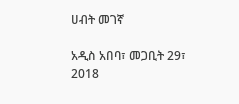ሀብት መገኛ

አዲስ አበባ፣ መጋቢት 29፣ 2018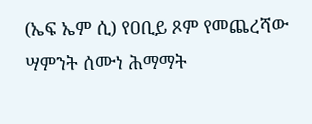(ኤፍ ኤም ሲ) የዐቢይ ጾም የመጨረሻው ሣምንት ሰሙነ ሕማማት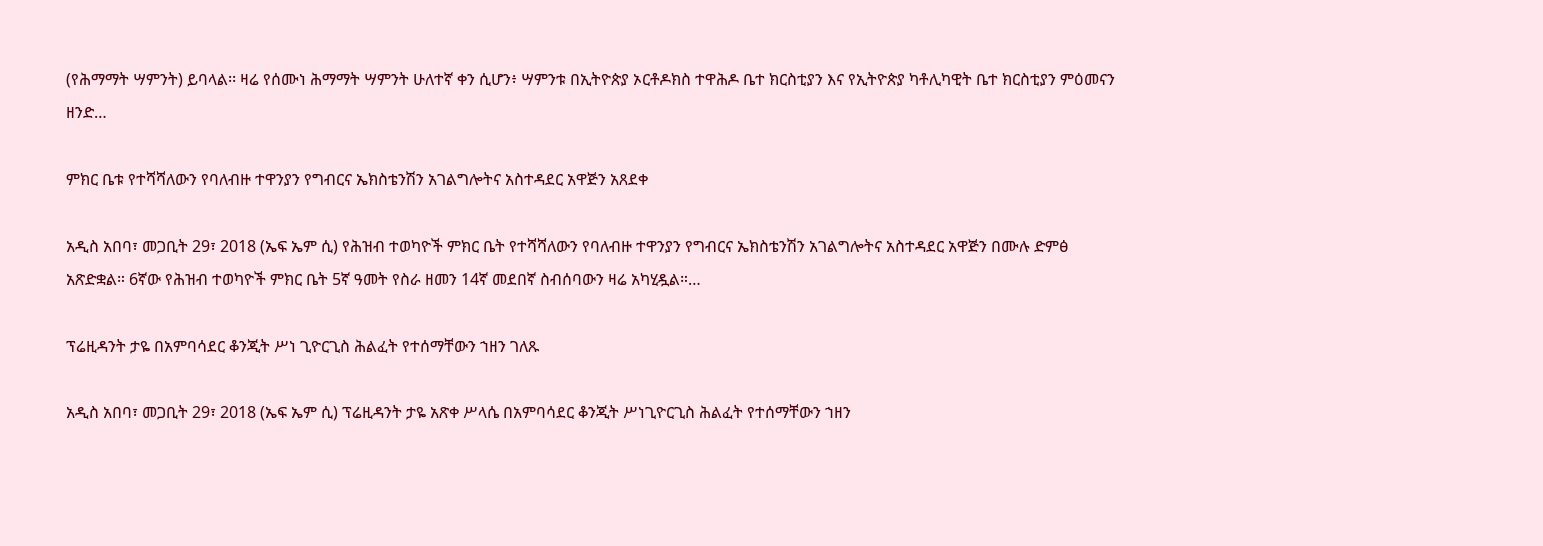(የሕማማት ሣምንት) ይባላል፡፡ ዛሬ የሰሙነ ሕማማት ሣምንት ሁለተኛ ቀን ሲሆን፥ ሣምንቱ በኢትዮጵያ ኦርቶዶክስ ተዋሕዶ ቤተ ክርስቲያን እና የኢትዮጵያ ካቶሊካዊት ቤተ ክርስቲያን ምዕመናን ዘንድ…

ምክር ቤቱ የተሻሻለውን የባለብዙ ተዋንያን የግብርና ኤክስቴንሽን አገልግሎትና አስተዳደር አዋጅን አጸደቀ

አዲስ አበባ፣ መጋቢት 29፣ 2018 (ኤፍ ኤም ሲ) የሕዝብ ተወካዮች ምክር ቤት የተሻሻለውን የባለብዙ ተዋንያን የግብርና ኤክስቴንሽን አገልግሎትና አስተዳደር አዋጅን በሙሉ ድምፅ አጽድቋል። 6ኛው የሕዝብ ተወካዮች ምክር ቤት 5ኛ ዓመት የስራ ዘመን 14ኛ መደበኛ ስብሰባውን ዛሬ አካሂዷል።…

ፕሬዚዳንት ታዬ በአምባሳደር ቆንጂት ሥነ ጊዮርጊስ ሕልፈት የተሰማቸውን ኀዘን ገለጹ

አዲስ አበባ፣ መጋቢት 29፣ 2018 (ኤፍ ኤም ሲ) ፕሬዚዳንት ታዬ አጽቀ ሥላሴ በአምባሳደር ቆንጂት ሥነጊዮርጊስ ሕልፈት የተሰማቸውን ኀዘን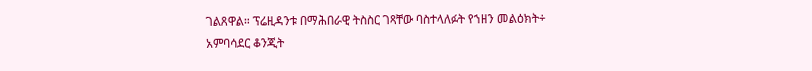ገልጸዋል። ፕሬዚዳንቱ በማሕበራዊ ትስስር ገጻቸው ባስተላለፉት የኀዘን መልዕክት÷ አምባሳደር ቆንጂት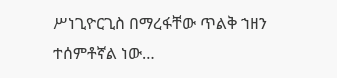ሥነጊዮርጊስ በማረፋቸው ጥልቅ ኀዘን ተሰምቶኛል ነው…